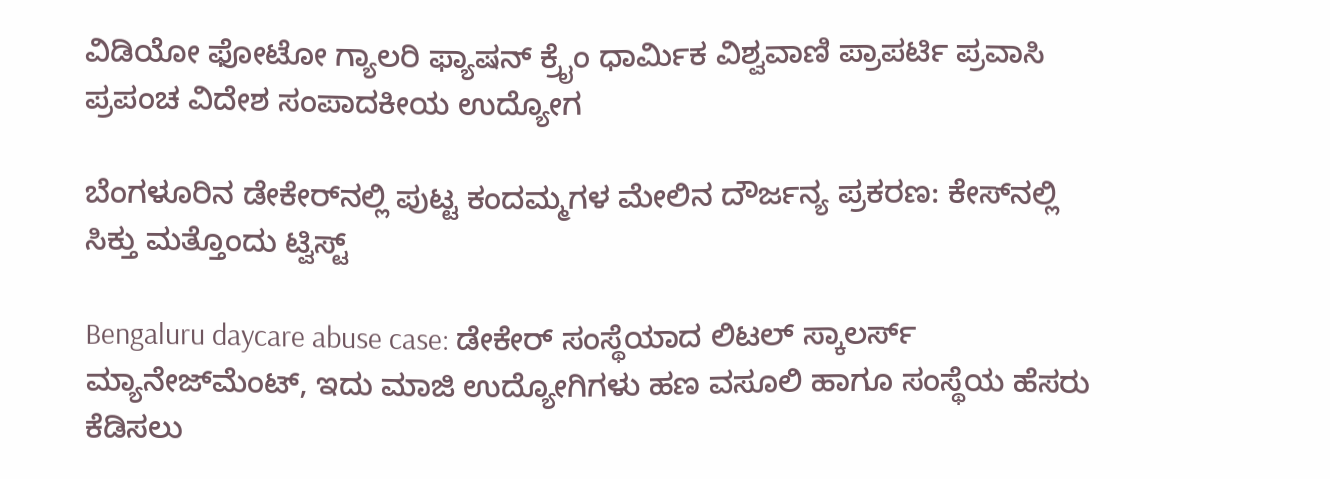ವಿಡಿಯೋ ಫೋಟೋ ಗ್ಯಾಲರಿ ಫ್ಯಾಷನ್ ಕ್ರೈಂ ಧಾರ್ಮಿಕ ವಿಶ್ವವಾಣಿ ಪ್ರಾಪರ್ಟಿ ಪ್ರವಾಸಿ ಪ್ರಪಂಚ ವಿದೇಶ ಸಂಪಾದಕೀಯ ಉದ್ಯೋಗ

ಬೆಂಗಳೂರಿನ ಡೇಕೇರ್‌ನಲ್ಲಿ ಪುಟ್ಟ ಕಂದಮ್ಮಗಳ ಮೇಲಿನ ದೌರ್ಜನ್ಯ ಪ್ರಕರಣ: ಕೇಸ್‌ನಲ್ಲಿ ಸಿಕ್ತು ಮತ್ತೊಂದು ಟ್ವಿಸ್ಟ್‌

Bengaluru daycare abuse case: ಡೇಕೇರ್ ಸಂಸ್ಥೆಯಾದ ಲಿಟಲ್ ಸ್ಕಾಲರ್ಸ್ ಮ್ಯಾನೇಜ್‌ಮೆಂಟ್, ಇದು ಮಾಜಿ ಉದ್ಯೋಗಿಗಳು ಹಣ ವಸೂಲಿ ಹಾಗೂ ಸಂಸ್ಥೆಯ ಹೆಸರು ಕೆಡಿಸಲು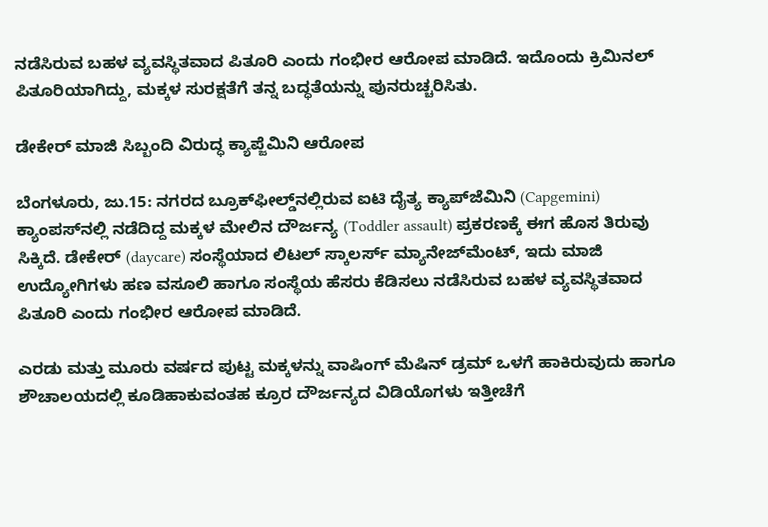ನಡೆಸಿರುವ ಬಹಳ ವ್ಯವಸ್ಥಿತವಾದ ಪಿತೂರಿ ಎಂದು ಗಂಭೀರ ಆರೋಪ ಮಾಡಿದೆ. ಇದೊಂದು ಕ್ರಿಮಿನಲ್ ಪಿತೂರಿಯಾಗಿದ್ದು, ಮಕ್ಕಳ ಸುರಕ್ಷತೆಗೆ ತನ್ನ ಬದ್ಧತೆಯನ್ನು ಪುನರುಚ್ಚರಿಸಿತು.

ಡೇಕೇರ್ ಮಾಜಿ ಸಿಬ್ಬಂದಿ ವಿರುದ್ಧ ಕ್ಯಾಪ್ಜೆಮಿನಿ ಆರೋಪ

ಬೆಂಗಳೂರು, ಜು.15: ನಗರದ ಬ್ರೂಕ್‌ಫೀಲ್ಡ್‌ನಲ್ಲಿರುವ ಐಟಿ ದೈತ್ಯ ಕ್ಯಾಪ್‌ಜೆಮಿನಿ (Capgemini) ಕ್ಯಾಂಪಸ್‌ನಲ್ಲಿ ನಡೆದಿದ್ದ ಮಕ್ಕಳ ಮೇಲಿನ ದೌರ್ಜನ್ಯ (Toddler assault) ಪ್ರಕರಣಕ್ಕೆ ಈಗ ಹೊಸ ತಿರುವು ಸಿಕ್ಕಿದೆ. ಡೇಕೇರ್ (daycare) ಸಂಸ್ಥೆಯಾದ ಲಿಟಲ್ ಸ್ಕಾಲರ್ಸ್ ಮ್ಯಾನೇಜ್‌ಮೆಂಟ್, ಇದು ಮಾಜಿ ಉದ್ಯೋಗಿಗಳು ಹಣ ವಸೂಲಿ ಹಾಗೂ ಸಂಸ್ಥೆಯ ಹೆಸರು ಕೆಡಿಸಲು ನಡೆಸಿರುವ ಬಹಳ ವ್ಯವಸ್ಥಿತವಾದ ಪಿತೂರಿ ಎಂದು ಗಂಭೀರ ಆರೋಪ ಮಾಡಿದೆ.

ಎರಡು ಮತ್ತು ಮೂರು ವರ್ಷದ ಪುಟ್ಟ ಮಕ್ಕಳನ್ನು ವಾಷಿಂಗ್ ಮೆಷಿನ್ ಡ್ರಮ್ ಒಳಗೆ ಹಾಕಿರುವುದು ಹಾಗೂ ಶೌಚಾಲಯದಲ್ಲಿ ಕೂಡಿಹಾಕುವಂತಹ ಕ್ರೂರ ದೌರ್ಜನ್ಯದ ವಿಡಿಯೊಗಳು ಇತ್ತೀಚೆಗೆ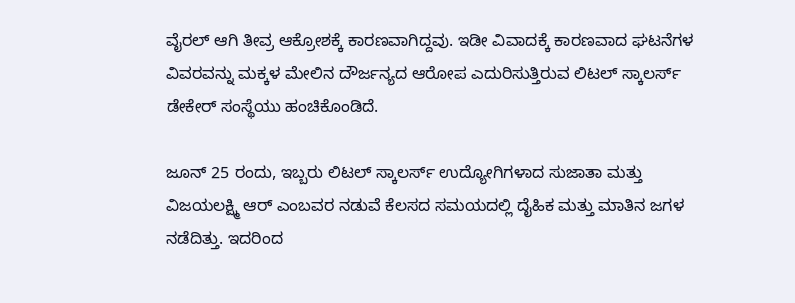ವೈರಲ್ ಆಗಿ ತೀವ್ರ ಆಕ್ರೋಶಕ್ಕೆ ಕಾರಣವಾಗಿದ್ದವು. ಇಡೀ ವಿವಾದಕ್ಕೆ ಕಾರಣವಾದ ಘಟನೆಗಳ ವಿವರವನ್ನು ಮಕ್ಕಳ ಮೇಲಿನ ದೌರ್ಜನ್ಯದ ಆರೋಪ ಎದುರಿಸುತ್ತಿರುವ ಲಿಟಲ್ ಸ್ಕಾಲರ್ಸ್ ಡೇಕೇರ್ ಸಂಸ್ಥೆಯು ಹಂಚಿಕೊಂಡಿದೆ.

ಜೂನ್ 25 ರಂದು, ಇಬ್ಬರು ಲಿಟಲ್ ಸ್ಕಾಲರ್ಸ್ ಉದ್ಯೋಗಿಗಳಾದ ಸುಜಾತಾ ಮತ್ತು ವಿಜಯಲಕ್ಷ್ಮಿ ಆರ್ ಎಂಬವರ ನಡುವೆ ಕೆಲಸದ ಸಮಯದಲ್ಲಿ ದೈಹಿಕ ಮತ್ತು ಮಾತಿನ ಜಗಳ ನಡೆದಿತ್ತು. ಇದರಿಂದ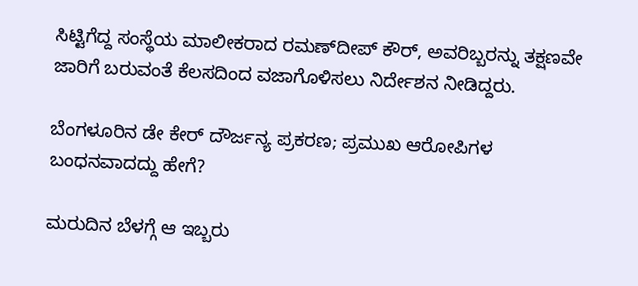ಸಿಟ್ಟಿಗೆದ್ದ ಸಂಸ್ಥೆಯ ಮಾಲೀಕರಾದ ರಮಣ್‌ದೀಪ್ ಕೌರ್, ಅವರಿಬ್ಬರನ್ನು ತಕ್ಷಣವೇ ಜಾರಿಗೆ ಬರುವಂತೆ ಕೆಲಸದಿಂದ ವಜಾಗೊಳಿಸಲು ನಿರ್ದೇಶನ ನೀಡಿದ್ದರು.

ಬೆಂಗಳೂರಿನ ಡೇ ಕೇರ್ ದೌರ್ಜನ್ಯ ಪ್ರಕರಣ; ಪ್ರಮುಖ ಆರೋಪಿಗಳ ಬಂಧನವಾದದ್ದು ಹೇಗೆ?

ಮರುದಿನ ಬೆಳಗ್ಗೆ ಆ ಇಬ್ಬರು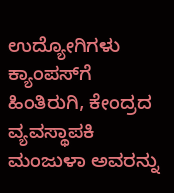ಉದ್ಯೋಗಿಗಳು ಕ್ಯಾಂಪಸ್‌ಗೆ ಹಿಂತಿರುಗಿ, ಕೇಂದ್ರದ ವ್ಯವಸ್ಥಾಪಕಿ ಮಂಜುಳಾ ಅವರನ್ನು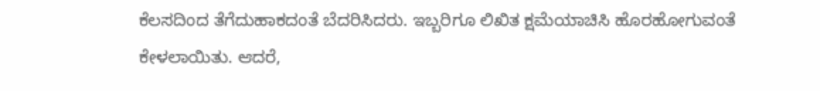ಕೆಲಸದಿಂದ ತೆಗೆದುಹಾಕದಂತೆ ಬೆದರಿಸಿದರು. ಇಬ್ಬರಿಗೂ ಲಿಖಿತ ಕ್ಷಮೆಯಾಚಿಸಿ ಹೊರಹೋಗುವಂತೆ ಕೇಳಲಾಯಿತು. ಆದರೆ,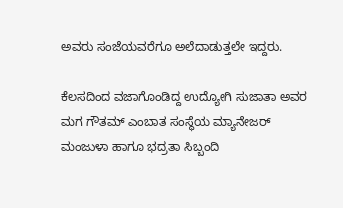ಅವರು ಸಂಜೆಯವರೆಗೂ ಅಲೆದಾಡುತ್ತಲೇ ಇದ್ದರು.

ಕೆಲಸದಿಂದ ವಜಾಗೊಂಡಿದ್ದ ಉದ್ಯೋಗಿ ಸುಜಾತಾ ಅವರ ಮಗ ಗೌತಮ್ ಎಂಬಾತ ಸಂಸ್ಥೆಯ ಮ್ಯಾನೇಜರ್ ಮಂಜುಳಾ ಹಾಗೂ ಭದ್ರತಾ ಸಿಬ್ಬಂದಿ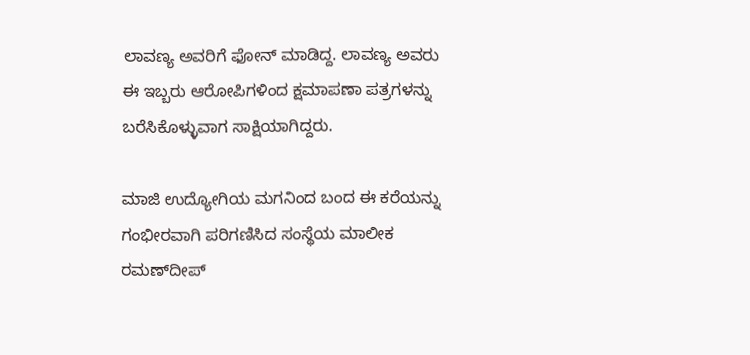ಲಾವಣ್ಯ ಅವರಿಗೆ ಫೋನ್ ಮಾಡಿದ್ದ. ಲಾವಣ್ಯ ಅವರು ಈ ಇಬ್ಬರು ಆರೋಪಿಗಳಿಂದ ಕ್ಷಮಾಪಣಾ ಪತ್ರಗಳನ್ನು ಬರೆಸಿಕೊಳ್ಳುವಾಗ ಸಾಕ್ಷಿಯಾಗಿದ್ದರು.

ಮಾಜಿ ಉದ್ಯೋಗಿಯ ಮಗನಿಂದ ಬಂದ ಈ ಕರೆಯನ್ನು ಗಂಭೀರವಾಗಿ ಪರಿಗಣಿಸಿದ ಸಂಸ್ಥೆಯ ಮಾಲೀಕ ರಮಣ್‌ದೀಪ್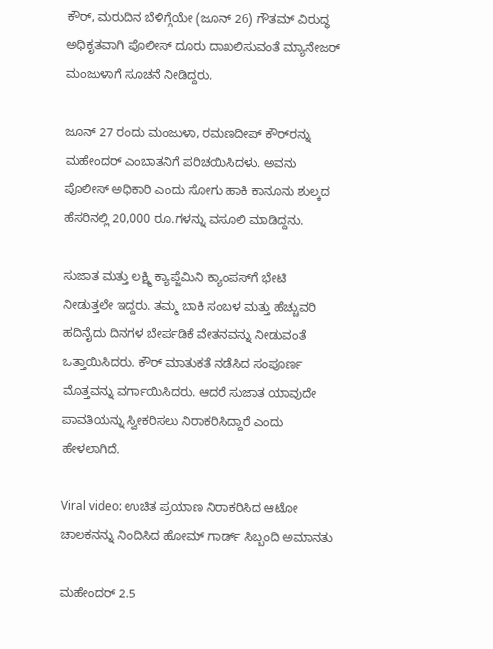ಕೌರ್, ಮರುದಿನ ಬೆಳಿಗ್ಗೆಯೇ (ಜೂನ್ 26) ಗೌತಮ್ ವಿರುದ್ಧ ಅಧಿಕೃತವಾಗಿ ಪೊಲೀಸ್ ದೂರು ದಾಖಲಿಸುವಂತೆ ಮ್ಯಾನೇಜರ್ ಮಂಜುಳಾಗೆ ಸೂಚನೆ ನೀಡಿದ್ದರು.

ಜೂನ್ 27 ರಂದು ಮಂಜುಳಾ, ರಮಣದೀಪ್ ಕೌರ್‌ರನ್ನು ಮಹೇಂದರ್ ಎಂಬಾತನಿಗೆ ಪರಿಚಯಿಸಿದಳು. ಅವನು ಪೊಲೀಸ್ ಅಧಿಕಾರಿ ಎಂದು ಸೋಗು ಹಾಕಿ ಕಾನೂನು ಶುಲ್ಕದ ಹೆಸರಿನಲ್ಲಿ 20,000 ರೂ.ಗಳನ್ನು ವಸೂಲಿ ಮಾಡಿದ್ದನು.

ಸುಜಾತ ಮತ್ತು ಲಕ್ಷ್ಮಿ ಕ್ಯಾಪ್ಜೆಮಿನಿ ಕ್ಯಾಂಪಸ್‌ಗೆ ಭೇಟಿ ನೀಡುತ್ತಲೇ ಇದ್ದರು. ತಮ್ಮ ಬಾಕಿ ಸಂಬಳ ಮತ್ತು ಹೆಚ್ಚುವರಿ ಹದಿನೈದು ದಿನಗಳ ಬೇರ್ಪಡಿಕೆ ವೇತನವನ್ನು ನೀಡುವಂತೆ ಒತ್ತಾಯಿಸಿದರು. ಕೌರ್ ಮಾತುಕತೆ ನಡೆಸಿದ ಸಂಪೂರ್ಣ ಮೊತ್ತವನ್ನು ವರ್ಗಾಯಿಸಿದರು. ಆದರೆ ಸುಜಾತ ಯಾವುದೇ ಪಾವತಿಯನ್ನು ಸ್ವೀಕರಿಸಲು ನಿರಾಕರಿಸಿದ್ದಾರೆ ಎಂದು ಹೇಳಲಾಗಿದೆ.

Viral video: ಉಚಿತ ಪ್ರಯಾಣ ನಿರಾಕರಿಸಿದ ಆಟೋ ಚಾಲಕನನ್ನು ನಿಂದಿಸಿದ ಹೋಮ್ ಗಾರ್ಡ್ ಸಿಬ್ಬಂದಿ ಅಮಾನತು

ಮಹೇಂದರ್ 2.5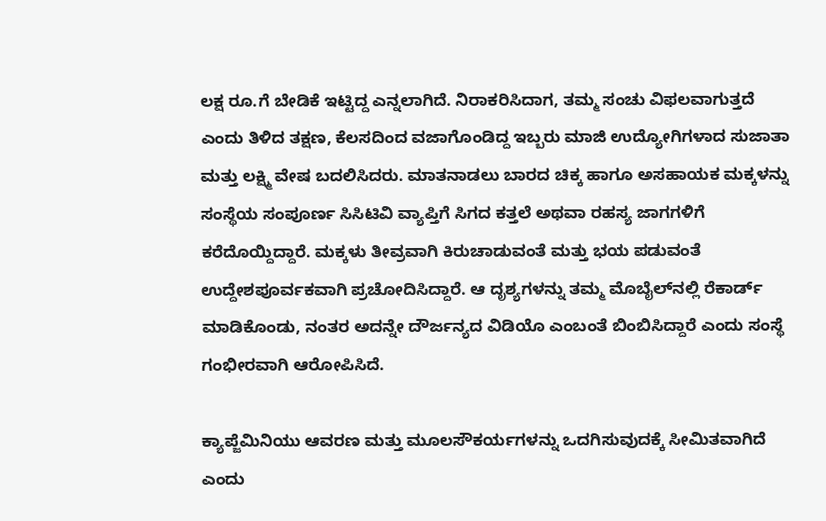ಲಕ್ಷ ರೂ.ಗೆ ಬೇಡಿಕೆ ಇಟ್ಟಿದ್ದ ಎನ್ನಲಾಗಿದೆ. ನಿರಾಕರಿಸಿದಾಗ, ತಮ್ಮ ಸಂಚು ವಿಫಲವಾಗುತ್ತದೆ ಎಂದು ತಿಳಿದ ತಕ್ಷಣ, ಕೆಲಸದಿಂದ ವಜಾಗೊಂಡಿದ್ದ ಇಬ್ಬರು ಮಾಜಿ ಉದ್ಯೋಗಿಗಳಾದ ಸುಜಾತಾ ಮತ್ತು ಲಕ್ಷ್ಮಿ ವೇಷ ಬದಲಿಸಿದರು. ಮಾತನಾಡಲು ಬಾರದ ಚಿಕ್ಕ ಹಾಗೂ ಅಸಹಾಯಕ ಮಕ್ಕಳನ್ನು ಸಂಸ್ಥೆಯ ಸಂಪೂರ್ಣ ಸಿಸಿಟಿವಿ ವ್ಯಾಪ್ತಿಗೆ ಸಿಗದ ಕತ್ತಲೆ ಅಥವಾ ರಹಸ್ಯ ಜಾಗಗಳಿಗೆ ಕರೆದೊಯ್ದಿದ್ದಾರೆ. ಮಕ್ಕಳು ತೀವ್ರವಾಗಿ ಕಿರುಚಾಡುವಂತೆ ಮತ್ತು ಭಯ ಪಡುವಂತೆ ಉದ್ದೇಶಪೂರ್ವಕವಾಗಿ ಪ್ರಚೋದಿಸಿದ್ದಾರೆ. ಆ ದೃಶ್ಯಗಳನ್ನು ತಮ್ಮ ಮೊಬೈಲ್‌ನಲ್ಲಿ ರೆಕಾರ್ಡ್ ಮಾಡಿಕೊಂಡು, ನಂತರ ಅದನ್ನೇ ದೌರ್ಜನ್ಯದ ವಿಡಿಯೊ ಎಂಬಂತೆ ಬಿಂಬಿಸಿದ್ದಾರೆ ಎಂದು ಸಂಸ್ಥೆ ಗಂಭೀರವಾಗಿ ಆರೋಪಿಸಿದೆ.

ಕ್ಯಾಪ್ಜೆಮಿನಿಯು ಆವರಣ ಮತ್ತು ಮೂಲಸೌಕರ್ಯಗಳನ್ನು ಒದಗಿಸುವುದಕ್ಕೆ ಸೀಮಿತವಾಗಿದೆ ಎಂದು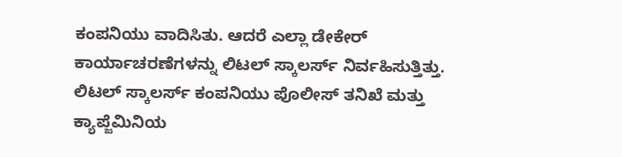ಕಂಪನಿಯು ವಾದಿಸಿತು. ಆದರೆ ಎಲ್ಲಾ ಡೇಕೇರ್ ಕಾರ್ಯಾಚರಣೆಗಳನ್ನು ಲಿಟಲ್ ಸ್ಕಾಲರ್ಸ್ ನಿರ್ವಹಿಸುತ್ತಿತ್ತು. ಲಿಟಲ್ ಸ್ಕಾಲರ್ಸ್ ಕಂಪನಿಯು ಪೊಲೀಸ್ ತನಿಖೆ ಮತ್ತು ಕ್ಯಾಪ್ಜೆಮಿನಿಯ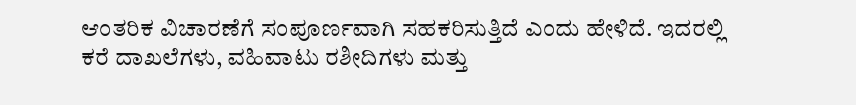ಆಂತರಿಕ ವಿಚಾರಣೆಗೆ ಸಂಪೂರ್ಣವಾಗಿ ಸಹಕರಿಸುತ್ತಿದೆ ಎಂದು ಹೇಳಿದೆ. ಇದರಲ್ಲಿ ಕರೆ ದಾಖಲೆಗಳು, ವಹಿವಾಟು ರಶೀದಿಗಳು ಮತ್ತು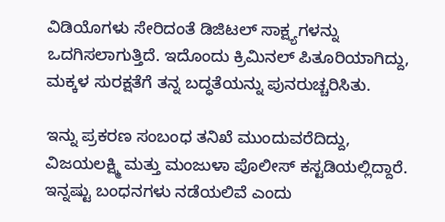ವಿಡಿಯೊಗಳು ಸೇರಿದಂತೆ ಡಿಜಿಟಲ್ ಸಾಕ್ಷ್ಯಗಳನ್ನು ಒದಗಿಸಲಾಗುತ್ತಿದೆ. ಇದೊಂದು ಕ್ರಿಮಿನಲ್ ಪಿತೂರಿಯಾಗಿದ್ದು, ಮಕ್ಕಳ ಸುರಕ್ಷತೆಗೆ ತನ್ನ ಬದ್ಧತೆಯನ್ನು ಪುನರುಚ್ಚರಿಸಿತು.

ಇನ್ನು ಪ್ರಕರಣ ಸಂಬಂಧ ತನಿಖೆ ಮುಂದುವರೆದಿದ್ದು, ವಿಜಯಲಕ್ಷ್ಮಿ ಮತ್ತು ಮಂಜುಳಾ ಪೊಲೀಸ್ ಕಸ್ಟಡಿಯಲ್ಲಿದ್ದಾರೆ. ಇನ್ನಷ್ಟು ಬಂಧನಗಳು ನಡೆಯಲಿವೆ ಎಂದು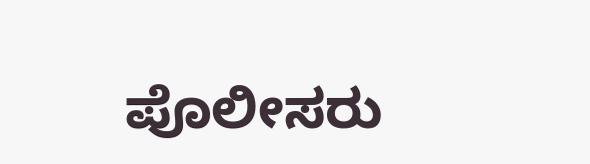ಪೊಲೀಸರು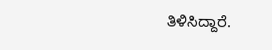ತಿಳಿಸಿದ್ದಾರೆ.